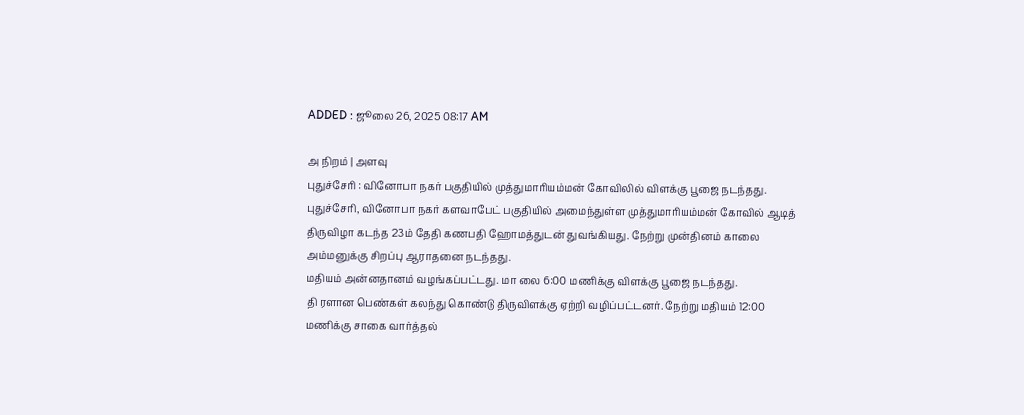ADDED : ஜூலை 26, 2025 08:17 AM

அ நிறம் | அளவு
புதுச்சேரி : வினோபா நகர் பகுதியில் முத்துமாரியம்மன் கோவிலில் விளக்கு பூஜை நடந்தது.
புதுச்சேரி, வினோபா நகர் களவாபேட் பகுதியில் அமைந்துள்ள முத்துமாரியம்மன் கோவில் ஆடித் திருவிழா கடந்த 23ம் தேதி கணபதி ஹோமத்துடன் துவங்கியது. நேற்று முன்தினம் காலை அம்மனுக்கு சிறப்பு ஆராதனை நடந்தது.
மதியம் அன்னதானம் வழங்கப்பட்டது. மா லை 6:00 மணிக்கு விளக்கு பூஜை நடந்தது.
தி ரளான பெண்கள் கலந்து கொண்டு திருவிளக்கு ஏற்றி வழிப்பட்டனர். நேற்று மதியம் 12:00 மணிக்கு சாகை வார்த்தல்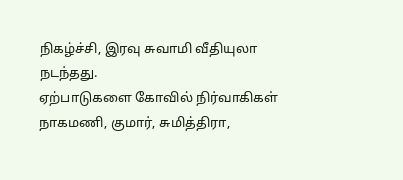நிகழ்ச்சி, இரவு சுவாமி வீதியுலா நடந்தது.
ஏற்பாடுகளை கோவில் நிர்வாகிகள் நாகமணி, குமார், சுமித்திரா,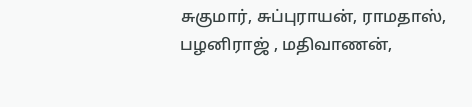சுகுமார், சுப்புராயன், ராமதாஸ், பழனிராஜ் , மதிவாணன்,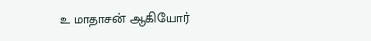உ மாதாசன் ஆகியோர்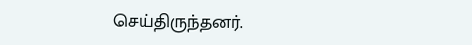செய்திருந்தனர்.